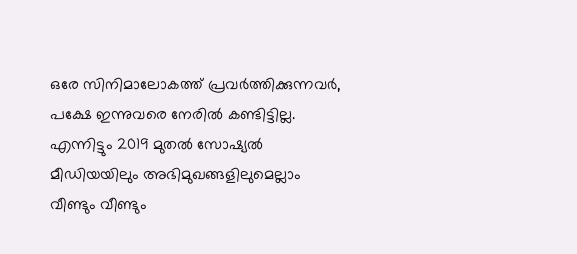ഒരേ സിനിമാലോകത്ത് പ്രവർത്തിക്കുന്നവർ, പക്ഷേ ഇന്നുവരെ നേരിൽ കണ്ടിട്ടില്ല. എന്നിട്ടും 2019 മുതൽ സോഷ്യൽ മീഡിയയിലും അഭിമുഖങ്ങളിലുമെല്ലാം വീണ്ടും വീണ്ടും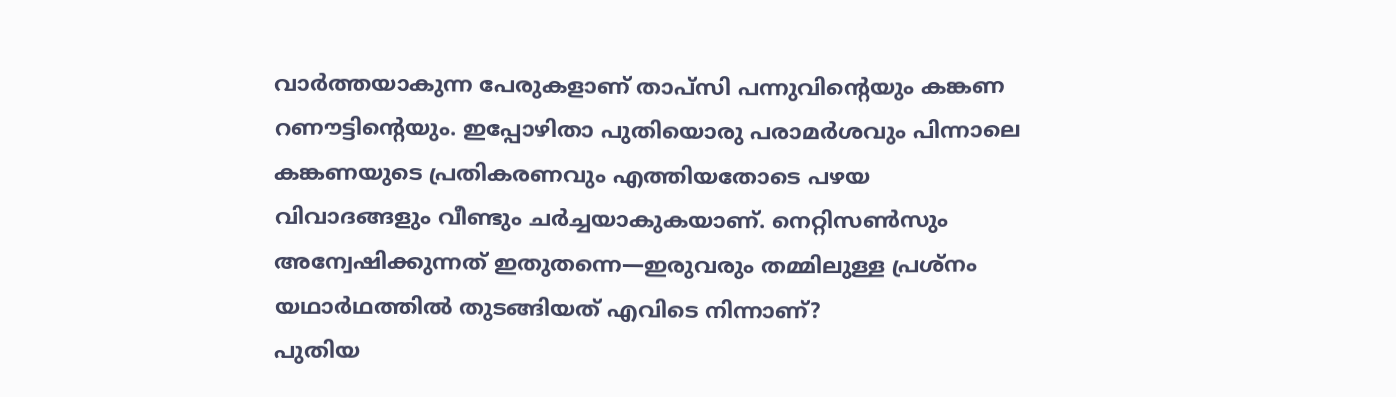വാർത്തയാകുന്ന പേരുകളാണ് താപ്സി പന്നുവിന്റെയും കങ്കണ റണൗട്ടിന്റെയും. ഇപ്പോഴിതാ പുതിയൊരു പരാമർശവും പിന്നാലെ കങ്കണയുടെ പ്രതികരണവും എത്തിയതോടെ പഴയ വിവാദങ്ങളും വീണ്ടും ചർച്ചയാകുകയാണ്. നെറ്റിസൺസും അന്വേഷിക്കുന്നത് ഇതുതന്നെ—ഇരുവരും തമ്മിലുള്ള പ്രശ്നം യഥാർഥത്തിൽ തുടങ്ങിയത് എവിടെ നിന്നാണ്?
പുതിയ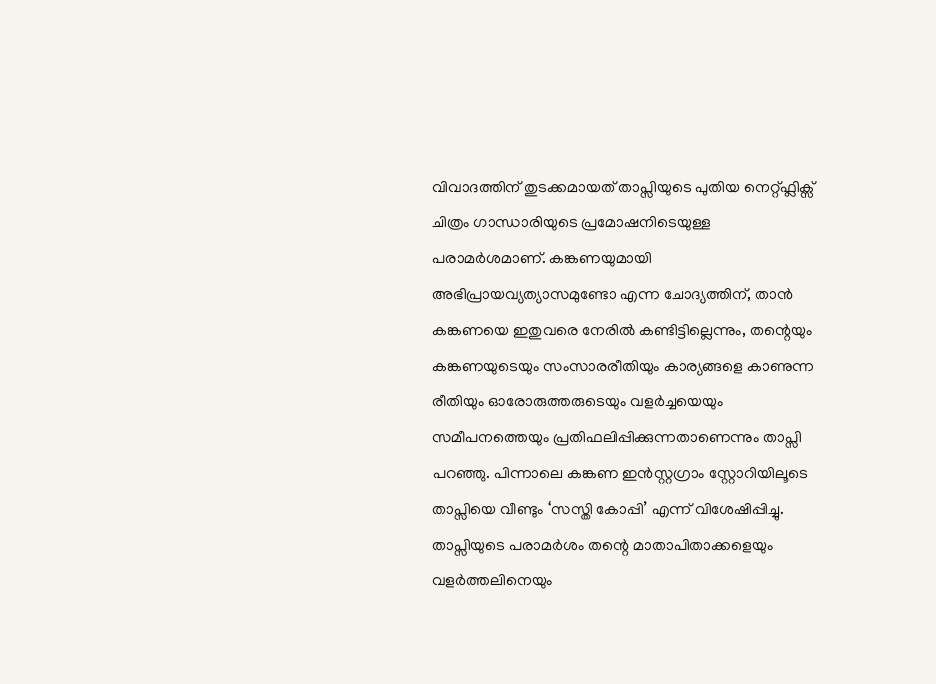വിവാദത്തിന് തുടക്കമായത് താപ്സിയുടെ പുതിയ നെറ്റ്ഫ്ലിക്സ് ചിത്രം ഗാന്ധാരിയുടെ പ്രമോഷനിടെയുള്ള പരാമർശമാണ്. കങ്കണയുമായി അഭിപ്രായവ്യത്യാസമുണ്ടോ എന്ന ചോദ്യത്തിന്, താൻ കങ്കണയെ ഇതുവരെ നേരിൽ കണ്ടിട്ടില്ലെന്നും, തന്റെയും കങ്കണയുടെയും സംസാരരീതിയും കാര്യങ്ങളെ കാണുന്ന രീതിയും ഓരോരുത്തരുടെയും വളർച്ചയെയും സമീപനത്തെയും പ്രതിഫലിപ്പിക്കുന്നതാണെന്നും താപ്സി പറഞ്ഞു. പിന്നാലെ കങ്കണ ഇൻസ്റ്റഗ്രാം സ്റ്റോറിയിലൂടെ താപ്സിയെ വീണ്ടും ‘സസ്തി കോപ്പി’ എന്ന് വിശേഷിപ്പിച്ചു. താപ്സിയുടെ പരാമർശം തന്റെ മാതാപിതാക്കളെയും വളർത്തലിനെയും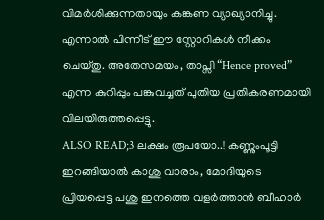വിമർശിക്കുന്നതായും കങ്കണ വ്യാഖ്യാനിച്ചു. എന്നാൽ പിന്നീട് ഈ സ്റ്റോറികൾ നീക്കം ചെയ്തു. അതേസമയം, താപ്സി “Hence proved” എന്ന കുറിപ്പും പങ്കുവച്ചത് പുതിയ പ്രതികരണമായി വിലയിരുത്തപ്പെട്ടു.
ALSO READ;3 ലക്ഷം രൂപയോ..! കണ്ണുംപൂട്ടി ഇറങ്ങിയാൽ കാശു വാരാം, മോദിയുടെ പ്രിയപ്പെട്ട പശു ഇനത്തെ വളർത്താൻ ബീഹാർ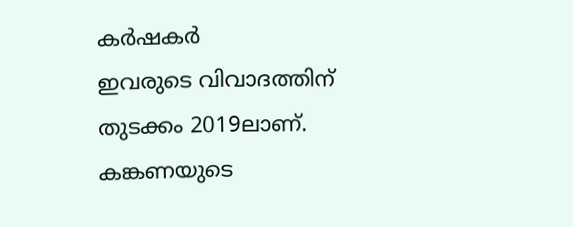കർഷകർ
ഇവരുടെ വിവാദത്തിന് തുടക്കം 2019ലാണ്. കങ്കണയുടെ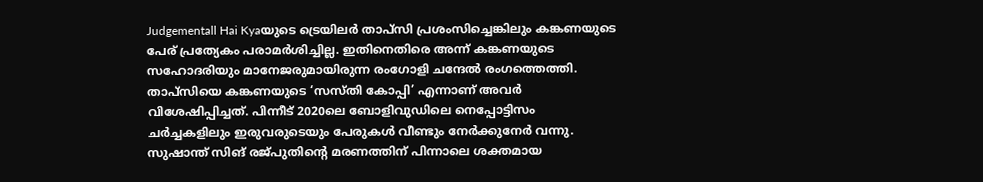Judgementall Hai Kyaയുടെ ട്രെയിലർ താപ്സി പ്രശംസിച്ചെങ്കിലും കങ്കണയുടെ പേര് പ്രത്യേകം പരാമർശിച്ചില്ല. ഇതിനെതിരെ അന്ന് കങ്കണയുടെ സഹോദരിയും മാനേജരുമായിരുന്ന രംഗോളി ചന്ദേൽ രംഗത്തെത്തി. താപ്സിയെ കങ്കണയുടെ ‘സസ്തി കോപ്പി’ എന്നാണ് അവർ വിശേഷിപ്പിച്ചത്. പിന്നീട് 2020ലെ ബോളിവുഡിലെ നെപ്പോട്ടിസം ചർച്ചകളിലും ഇരുവരുടെയും പേരുകൾ വീണ്ടും നേർക്കുനേർ വന്നു. സുഷാന്ത് സിങ് രജ്പുതിന്റെ മരണത്തിന് പിന്നാലെ ശക്തമായ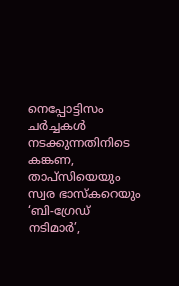നെപ്പോട്ടിസം ചർച്ചകൾ നടക്കുന്നതിനിടെ കങ്കണ, താപ്സിയെയും സ്വര ഭാസ്കറെയും ‘ബി-ഗ്രേഡ് നടിമാർ’,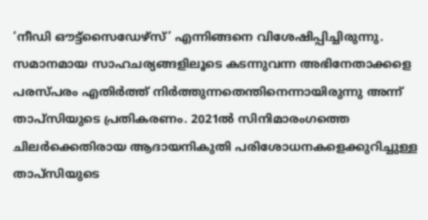‘നീഡി ഔട്ട്സൈഡേഴ്സ്’ എന്നിങ്ങനെ വിശേഷിപ്പിച്ചിരുന്നു. സമാനമായ സാഹചര്യങ്ങളിലൂടെ കടന്നുവന്ന അഭിനേതാക്കളെ പരസ്പരം എതിർത്ത് നിർത്തുന്നതെന്തിനെന്നായിരുന്നു അന്ന് താപ്സിയുടെ പ്രതികരണം. 2021ൽ സിനിമാരംഗത്തെ ചിലർക്കെതിരായ ആദായനികുതി പരിശോധനകളെക്കുറിച്ചുള്ള താപ്സിയുടെ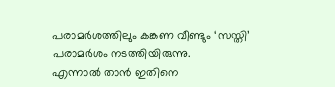പരാമർശത്തിലും കങ്കണ വീണ്ടും ‘സസ്തി’ പരാമർശം നടത്തിയിരുന്നു.
എന്നാൽ താൻ ഇതിനെ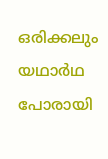ഒരിക്കലും യഥാർഥ പോരായി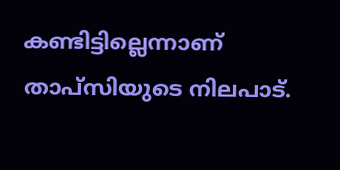കണ്ടിട്ടില്ലെന്നാണ് താപ്സിയുടെ നിലപാട്.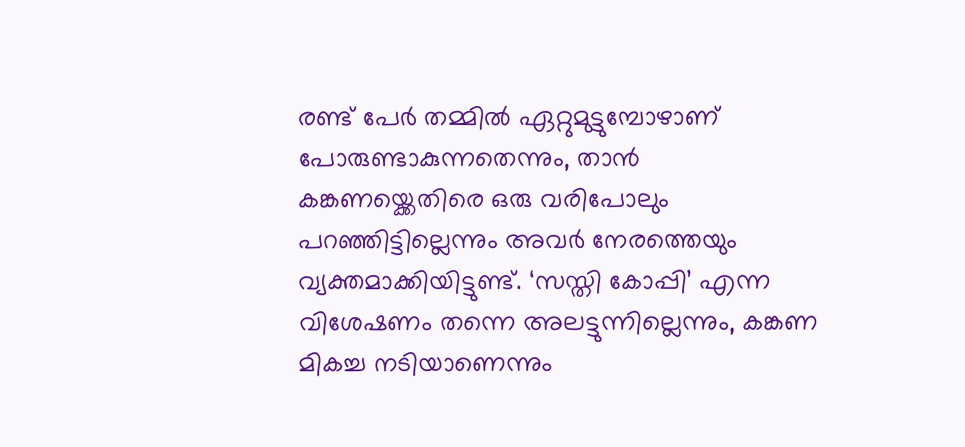രണ്ട് പേർ തമ്മിൽ ഏറ്റുമുട്ടുമ്പോഴാണ് പോരുണ്ടാകുന്നതെന്നും, താൻ കങ്കണയ്ക്കെതിരെ ഒരു വരിപോലും പറഞ്ഞിട്ടില്ലെന്നും അവർ നേരത്തെയും വ്യക്തമാക്കിയിട്ടുണ്ട്. ‘സസ്തി കോപ്പി’ എന്ന വിശേഷണം തന്നെ അലട്ടുന്നില്ലെന്നും, കങ്കണ മികച്ച നടിയാണെന്നും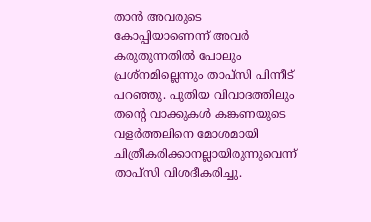താൻ അവരുടെ കോപ്പിയാണെന്ന് അവർ കരുതുന്നതിൽ പോലും പ്രശ്നമില്ലെന്നും താപ്സി പിന്നീട് പറഞ്ഞു. പുതിയ വിവാദത്തിലും തന്റെ വാക്കുകൾ കങ്കണയുടെ വളർത്തലിനെ മോശമായി ചിത്രീകരിക്കാനല്ലായിരുന്നുവെന്ന് താപ്സി വിശദീകരിച്ചു.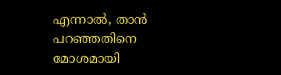എന്നാൽ, താൻ പറഞ്ഞതിനെ മോശമായി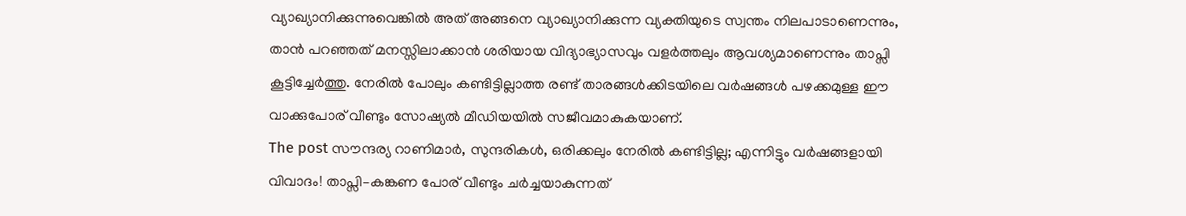വ്യാഖ്യാനിക്കുന്നുവെങ്കിൽ അത് അങ്ങനെ വ്യാഖ്യാനിക്കുന്ന വ്യക്തിയുടെ സ്വന്തം നിലപാടാണെന്നും, താൻ പറഞ്ഞത് മനസ്സിലാക്കാൻ ശരിയായ വിദ്യാഭ്യാസവും വളർത്തലും ആവശ്യമാണെന്നും താപ്സി കൂട്ടിച്ചേർത്തു. നേരിൽ പോലും കണ്ടിട്ടില്ലാത്ത രണ്ട് താരങ്ങൾക്കിടയിലെ വർഷങ്ങൾ പഴക്കമുള്ള ഈ വാക്കുപോര് വീണ്ടും സോഷ്യൽ മീഡിയയിൽ സജീവമാകുകയാണ്.
The post സൗന്ദര്യ റാണിമാർ, സുന്ദരികൾ, ഒരിക്കലും നേരിൽ കണ്ടിട്ടില്ല; എന്നിട്ടും വർഷങ്ങളായി വിവാദം! താപ്സി–കങ്കണ പോര് വീണ്ടും ചർച്ചയാകുന്നത്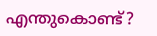എന്തുകൊണ്ട്?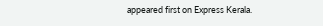appeared first on Express Kerala.